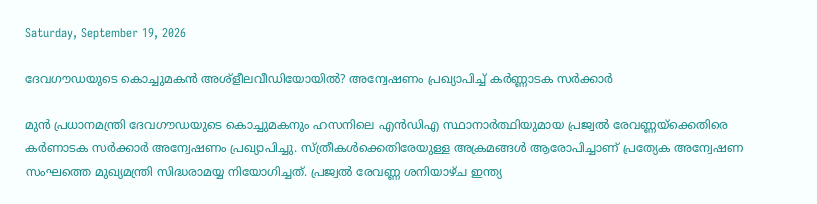Saturday, September 19, 2026

ദേവഗൗഡയുടെ കൊച്ചുമകന്‍ അശ്‌ളീലവീഡിയോയില്‍? അന്വേഷണം പ്രഖ്യാപിച്ച് കര്‍ണ്ണാടക സര്‍ക്കാര്‍

മുന്‍ പ്രധാനമന്ത്രി ദേവഗൗഡയുടെ കൊച്ചുമകനും ഹസനിലെ എന്‍ഡിഎ സ്ഥാനാര്‍ത്ഥിയുമായ പ്രജ്വല്‍ രേവണ്ണയ്ക്കെതിരെ കര്‍ണാടക സര്‍ക്കാര്‍ അന്വേഷണം പ്രഖ്യാപിച്ചു. സ്ത്രീകള്‍ക്കെതിരേയുള്ള അക്രമങ്ങള്‍ ആരോപിച്ചാണ് പ്രത്യേക അന്വേഷണ സംഘത്തെ മുഖ്യമന്ത്രി സിദ്ധരാമയ്യ നിയോഗിച്ചത്. പ്രജ്വല്‍ രേവണ്ണ ശനിയാഴ്ച ഇന്ത്യ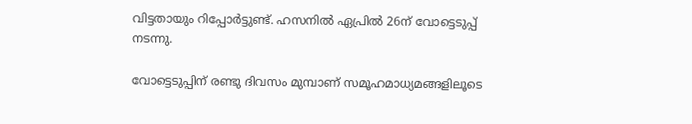വിട്ടതായും റിപ്പോര്‍ട്ടുണ്ട്. ഹസനില്‍ ഏപ്രില്‍ 26ന് വോട്ടെടുപ്പ് നടന്നു.

വോട്ടെടുപ്പിന് രണ്ടു ദിവസം മുമ്പാണ് സമൂഹമാധ്യമങ്ങളിലൂടെ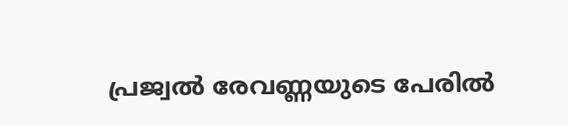പ്രജ്വല്‍ രേവണ്ണയുടെ പേരില്‍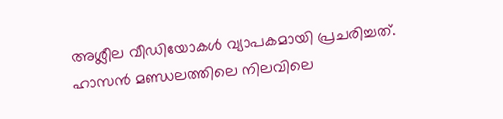അശ്ലീല വീഡിയോകള്‍ വ്യാപകമായി പ്രചരിച്ചത്. ഹാസന്‍ മണ്ഡലത്തിലെ നിലവിലെ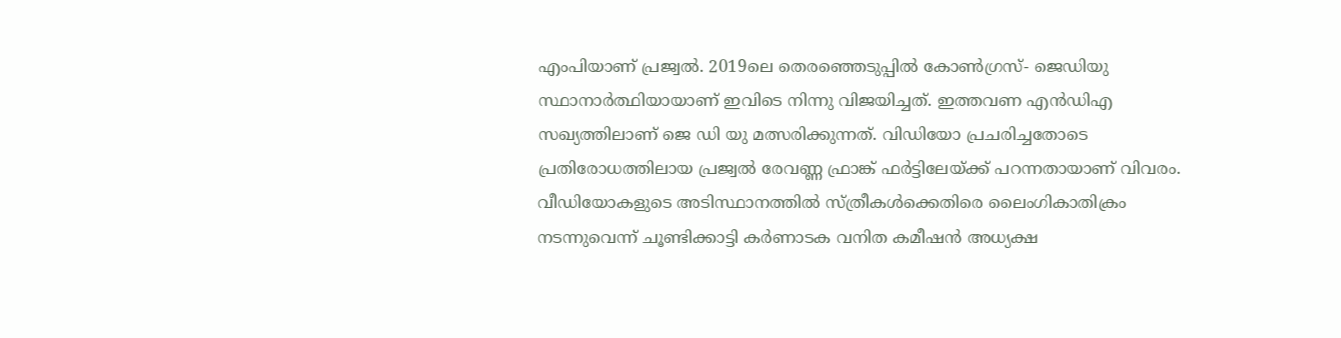എംപിയാണ് പ്രജ്വല്‍. 2019ലെ തെരഞ്ഞെടുപ്പില്‍ കോണ്‍ഗ്രസ്- ജെഡിയു സ്ഥാനാര്‍ത്ഥിയായാണ് ഇവിടെ നിന്നു വിജയിച്ചത്. ഇത്തവണ എന്‍ഡിഎ സഖ്യത്തിലാണ് ജെ ഡി യു മത്സരിക്കുന്നത്. വിഡിയോ പ്രചരിച്ചതോടെ പ്രതിരോധത്തിലായ പ്രജ്വല്‍ രേവണ്ണ ഫ്രാങ്ക് ഫര്‍ട്ടിലേയ്ക്ക് പറന്നതായാണ് വിവരം. വീഡിയോകളുടെ അടിസ്ഥാനത്തില്‍ സ്ത്രീകള്‍ക്കെതിരെ ലൈംഗികാതിക്രം നടന്നുവെന്ന് ചൂണ്ടിക്കാട്ടി കര്‍ണാടക വനിത കമീഷന്‍ അധ്യക്ഷ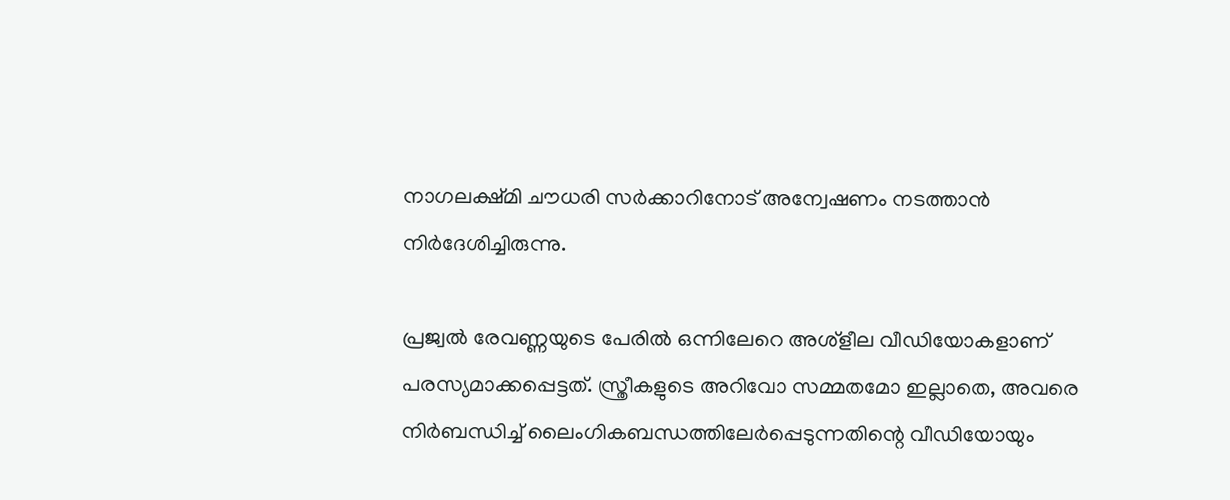നാഗലക്ഷ്മി ചൗധരി സര്‍ക്കാറിനോട് അന്വേഷണം നടത്താന്‍ നിര്‍ദേശിച്ചിരുന്നു.

പ്രജ്വല്‍ രേവണ്ണയുടെ പേരില്‍ ഒന്നിലേറെ അശ്‌ളീല വീഡിയോകളാണ് പരസ്യമാക്കപ്പെട്ടത്. സ്ത്രീകളുടെ അറിവോ സമ്മതമോ ഇല്ലാതെ, അവരെ നിര്‍ബന്ധിച്ച് ലൈംഗികബന്ധത്തിലേര്‍പ്പെടുന്നതിന്റെ വീഡിയോയും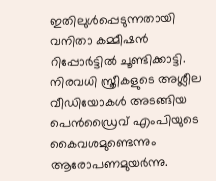ഇതിലുള്‍പ്പെടുന്നതായി വനിതാ കമ്മീഷന്‍ റിപ്പോര്‍ട്ടില്‍ ചൂണ്ടിക്കാട്ടി. നിരവധി സ്ത്രീകളുടെ അശ്ലീല വീഡിയോകള്‍ അടങ്ങിയ പെന്‍ഡ്രൈവ് എംപിയുടെ കൈവശമുണ്ടെന്നും ആരോപണമുയര്‍ന്നു.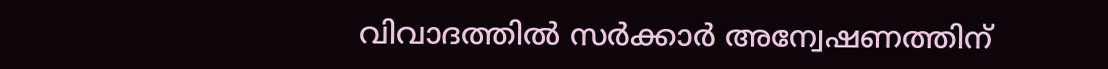വിവാദത്തില്‍ സര്‍ക്കാര്‍ അന്വേഷണത്തിന്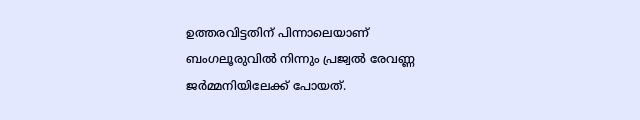ഉത്തരവിട്ടതിന് പിന്നാലെയാണ് ബംഗലൂരുവില്‍ നിന്നും പ്രജ്വല്‍ രേവണ്ണ ജര്‍മ്മനിയിലേക്ക് പോയത്.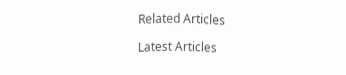Related Articles

Latest Articles